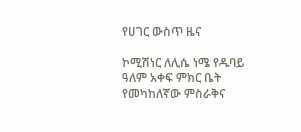የሀገር ውስጥ ዜና

ኮሚሽነር ለሊሴ ነሜ የዱባይ ዓለም አቀፍ ምክር ቤት የመካከለኛው ምስራቅና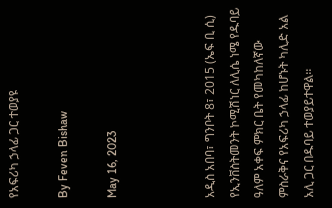የአፍሪካ ኃላፊ ጋር ተወያዩ

By Feven Bishaw

May 16, 2023



አዲስ አበባ፣ ግንቦት 8፣ 2015 (ኤፍ ቢ ሲ) የኢንቨስትመንት ኮሚሽነር ለሊሴ ነሜ የዱባይ ዓለም አቀፍ ምክር ቤት የመካከለኛው ምስራቅና የአፍሪካ ኃላፊ ከሆኑት ካሊድ አል አሊ ጋር በዱባይ ተወያይተዋል፡፡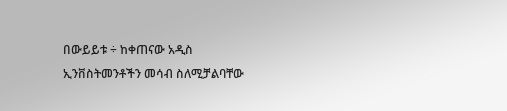በውይይቱ ÷ ከቀጠናው አዲስ ኢንቨስትመንቶችን መሳብ ስለሚቻልባቸው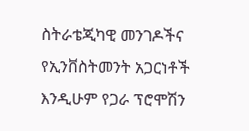ስትራቴጂካዊ መንገዶችና የኢንቨስትመንት አጋርነቶች እንዲሁም የጋራ ፕሮሞሽን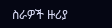ስራዎች ዙሪያ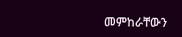መምከራቸውን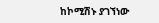ከኮሚሽኑ ያገኘነው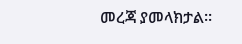መረጃ ያመላክታል፡፡